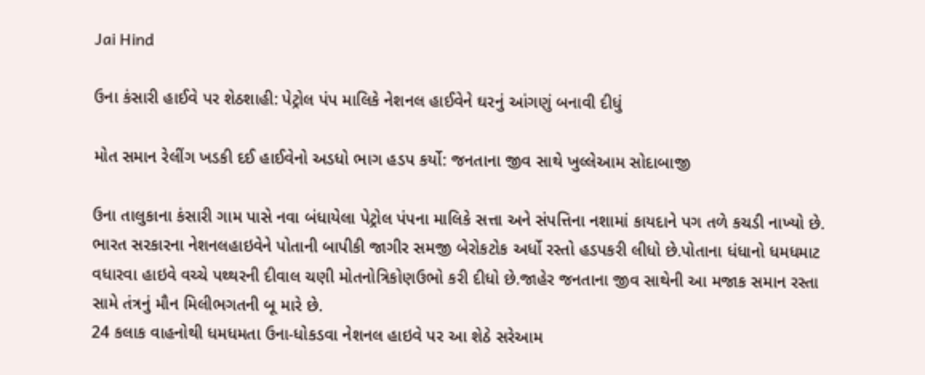Jai Hind

ઉના કંસારી હાઈવે પર શેઠશાહી: પેટ્રોલ પંપ માલિકે નેશનલ હાઈવેને ઘરનું આંગણું બનાવી દીધું

મોત સમાન રેલીંગ ખડકી દઈ હાઈવેનો અડધો ભાગ હડપ કર્યો: જનતાના જીવ સાથે ખુલ્લેઆમ સોદાબાજી

ઉના તાલુકાના કંસારી ગામ પાસે નવા બંધાયેલા પેટ્રોલ પંપના માલિકે સત્તા અને સંપત્તિના નશામાં કાયદાને પગ તળે કચડી નાખ્યો છે. ભારત સરકારના નેશનલહાઇવેને પોતાની બાપીકી જાગીર સમજી બેરોકટોક અર્ધો રસ્તો હડપકરી લીધો છે.પોતાના ધંધાનો ધમધમાટ વધારવા હાઇવે વચ્ચે પથ્થરની દીવાલ ચણી મોતનોત્રિકોણઉભો કરી દીધો છે.જાહેર જનતાના જીવ સાથેની આ મજાક સમાન રસ્તા સામે તંત્રનું મૌન મિલીભગતની બૂ મારે છે.
24 કલાક વાહનોથી ધમધમતા ઉના-ધોકડવા નેશનલ હાઇવે પર આ શેઠે સરેઆમ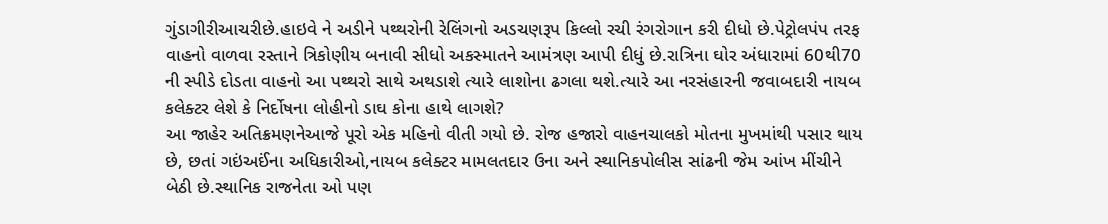ગુંડાગીરીઆચરીછે.હાઇવે ને અડીને પથ્થરોની રેલિંગનો અડચણરૂપ કિલ્લો રચી રંગરોગાન કરી દીધો છે.પેટ્રોલપંપ તરફ વાહનો વાળવા રસ્તાને ત્રિકોણીય બનાવી સીધો અકસ્માતને આમંત્રણ આપી દીધું છે.રાત્રિના ઘોર અંધારામાં 60થી70 ની સ્પીડે દોડતા વાહનો આ પથ્થરો સાથે અથડાશે ત્યારે લાશોના ઢગલા થશે.ત્યારે આ નરસંહારની જવાબદારી નાયબ કલેક્ટર લેશે કે નિર્દોષના લોહીનો ડાઘ કોના હાથે લાગશે?
આ જાહેર અતિક્રમણનેઆજે પૂરો એક મહિનો વીતી ગયો છે. રોજ હજારો વાહનચાલકો મોતના મુખમાંથી પસાર થાય છે, છતાં ગઇંઅઈંના અધિકારીઓ,નાયબ કલેક્ટર મામલતદાર ઉના અને સ્થાનિકપોલીસ સાંઢની જેમ આંખ મીંચીને બેઠી છે.સ્થાનિક રાજનેતા ઓ પણ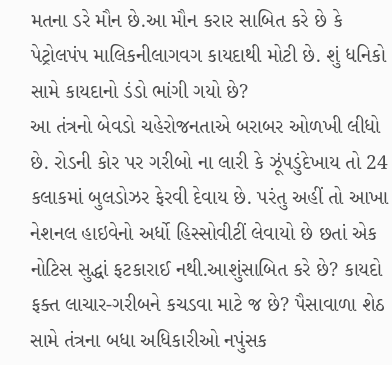મતના ડરે મૌન છે.આ મૌન કરાર સાબિત કરે છે કે પેટ્રોલપંપ માલિકનીલાગવગ કાયદાથી મોટી છે. શું ધનિકો સામે કાયદાનો ડંડો ભાંગી ગયો છે?
આ તંત્રનો બેવડો ચહેરોજનતાએ બરાબર ઓળખી લીધો છે. રોડની કોર પર ગરીબો ના લારી કે ઝૂંપડુંદેખાય તો 24 કલાકમાં બુલડોઝર ફેરવી દેવાય છે. પરંતુ અહીં તો આખા નેશનલ હાઇવેનો અર્ધો હિસ્સોવીટીં લેવાયો છે છતાં એક નોટિસ સુદ્ધાં ફટકારાઈ નથી.આશુંસાબિત કરે છે? કાયદો ફક્ત લાચાર-ગરીબને કચડવા માટે જ છે? પૈસાવાળા શેઠ સામે તંત્રના બધા અધિકારીઓ નપુંસક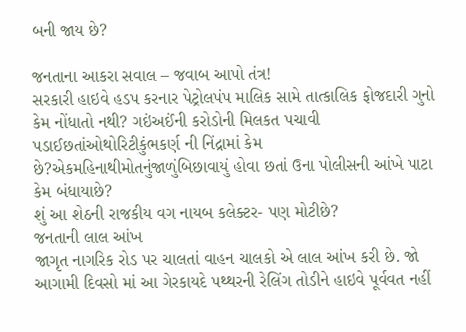બની જાય છે?

જનતાના આકરા સવાલ – જવાબ આપો તંત્ર!
સરકારી હાઇવે હડપ કરનાર પેટ્રોલપંપ માલિક સામે તાત્કાલિક ફોજદારી ગુનો કેમ નોંધાતો નથી? ગઇંઅઈંની કરોડોની મિલકત પચાવી પડાઈછતાંઓથોરિટીકુંભકર્ણ ની નિંદ્રામાં કેમ છે?એકમહિનાથીમોતનુંજાળુંબિછાવાયું હોવા છતાં ઉના પોલીસની આંખે પાટા કેમ બંધાયાછે?
શું આ શેઠની રાજકીય વગ નાયબ કલેક્ટર- પણ મોટીછે?
જનતાની લાલ આંખ
જાગૃત નાગરિક રોડ પર ચાલતાં વાહન ચાલકો એ લાલ આંખ કરી છે. જો આગામી દિવસો માં આ ગેરકાયદે પથ્થરની રેલિંગ તોડીને હાઇવે પૂર્વવત નહીં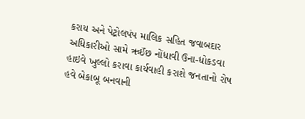કરાય અને પેટ્રોલપંપ માલિક સહિત જવાબદાર અધિકારીઓ સામે ઋઈંછ નોંધાવી ઉના-ધોકડવા હાઇવે ખુલ્લો કરાવા કાર્યવાહી કરાશે જનતાનો રોષ હવે બેકાબૂ બનવાની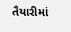તૈયારીમાં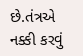છે.તંત્રએ નક્કી કરવું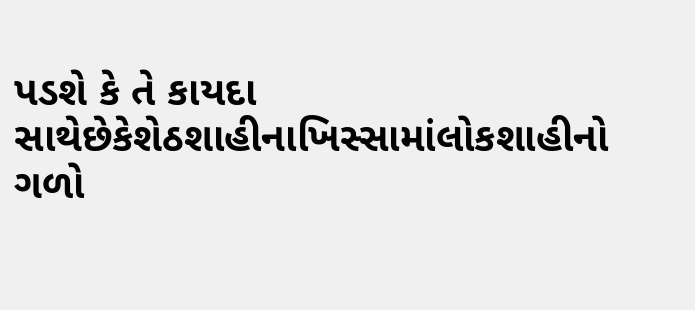પડશે કે તે કાયદા સાથેછેકેશેઠશાહીનાખિસ્સામાંલોકશાહીનો ગળો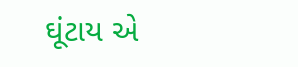ઘૂંટાય એ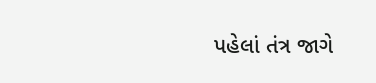પહેલાં તંત્ર જાગે